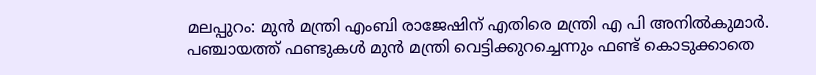മലപ്പുറം: മുൻ മന്ത്രി എംബി രാജേഷിന് എതിരെ മന്ത്രി എ പി അനിൽകുമാർ. പഞ്ചായത്ത് ഫണ്ടുകൾ മുൻ മന്ത്രി വെട്ടിക്കുറച്ചെന്നും ഫണ്ട് കൊടുക്കാതെ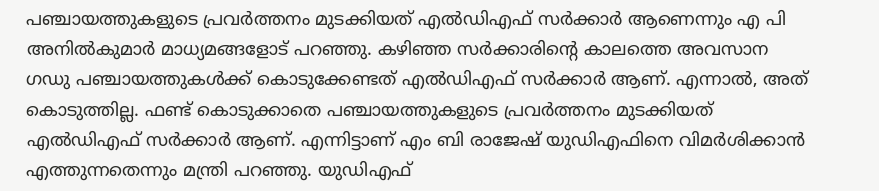പഞ്ചായത്തുകളുടെ പ്രവർത്തനം മുടക്കിയത് എൽഡിഎഫ് സർക്കാർ ആണെന്നും എ പി അനിൽകുമാർ മാധ്യമങ്ങളോട് പറഞ്ഞു. കഴിഞ്ഞ സർക്കാരിൻ്റെ കാലത്തെ അവസാന ഗഡു പഞ്ചായത്തുകൾക്ക് കൊടുക്കേണ്ടത് എൽഡിഎഫ് സർക്കാർ ആണ്. എന്നാൽ, അത് കൊടുത്തില്ല. ഫണ്ട് കൊടുക്കാതെ പഞ്ചായത്തുകളുടെ പ്രവർത്തനം മുടക്കിയത് എൽഡിഎഫ് സർക്കാർ ആണ്. എന്നിട്ടാണ് എം ബി രാജേഷ് യുഡിഎഫിനെ വിമർശിക്കാൻ എത്തുന്നതെന്നും മന്ത്രി പറഞ്ഞു. യുഡിഎഫ്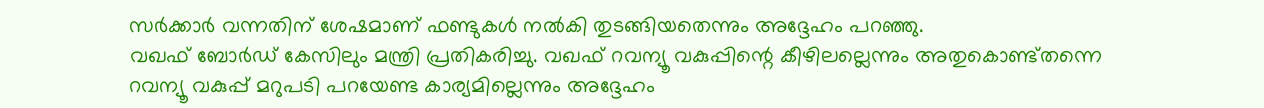സർക്കാർ വന്നതിന് ശേഷമാണ് ഫണ്ടുകൾ നൽകി തുടങ്ങിയതെന്നും അദ്ദേഹം പറഞ്ഞു.
വഖഫ് ബോർഡ് കേസിലും മന്ത്രി പ്രതികരിച്ചു. വഖഫ് റവന്യൂ വകുപ്പിന്റെ കീഴിലല്ലെന്നും അതുകൊണ്ട്തന്നെ റവന്യൂ വകുപ്പ് മറുപടി പറയേണ്ട കാര്യമില്ലെന്നും അദ്ദേഹം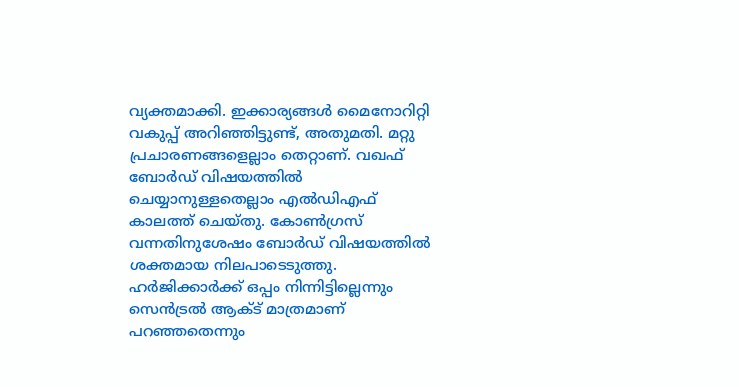വ്യക്തമാക്കി. ഇക്കാര്യങ്ങൾ മൈനോറിറ്റി വകുപ്പ് അറിഞ്ഞിട്ടുണ്ട്, അതുമതി. മറ്റു പ്രചാരണങ്ങളെല്ലാം തെറ്റാണ്. വഖഫ് ബോർഡ് വിഷയത്തിൽ ചെയ്യാനുള്ളതെല്ലാം എൽഡിഎഫ് കാലത്ത് ചെയ്തു. കോൺഗ്രസ് വന്നതിനുശേഷം ബോർഡ് വിഷയത്തിൽ ശക്തമായ നിലപാടെടുത്തു. ഹർജിക്കാർക്ക് ഒപ്പം നിന്നിട്ടില്ലെന്നും സെൻട്രൽ ആക്ട് മാത്രമാണ് പറഞ്ഞതെന്നും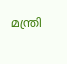മന്ത്രി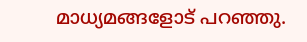മാധ്യമങ്ങളോട് പറഞ്ഞു.